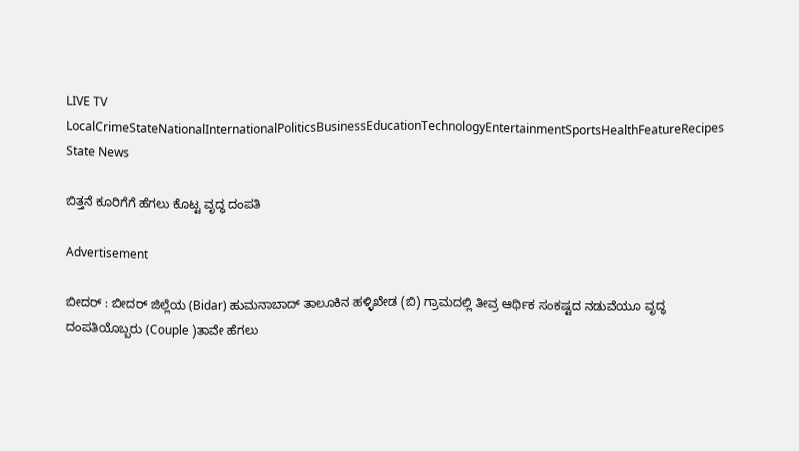LIVE TV LocalCrimeStateNationalInternationalPoliticsBusinessEducationTechnologyEntertainmentSportsHealthFeatureRecipes
State News

ಬಿತ್ತನೆ ಕೂರಿಗೆಗೆ ಹೆಗಲು ಕೊಟ್ಟ ವೃದ್ಧ ದಂಪತಿ

Advertisement

ಬೀದರ್ : ಬೀದರ್ ಜಿಲ್ಲೆಯ (Bidar) ಹುಮನಾಬಾದ್ ತಾಲೂಕಿನ ಹಳ್ಳಿಖೇಡ (ಬಿ) ಗ್ರಾಮದಲ್ಲಿ ತೀವ್ರ ಆರ್ಥಿಕ ಸಂಕಷ್ಟದ ನಡುವೆಯೂ ವೃದ್ಧ ದಂಪತಿಯೊಬ್ಬರು (Couple )ತಾವೇ ಹೆಗಲು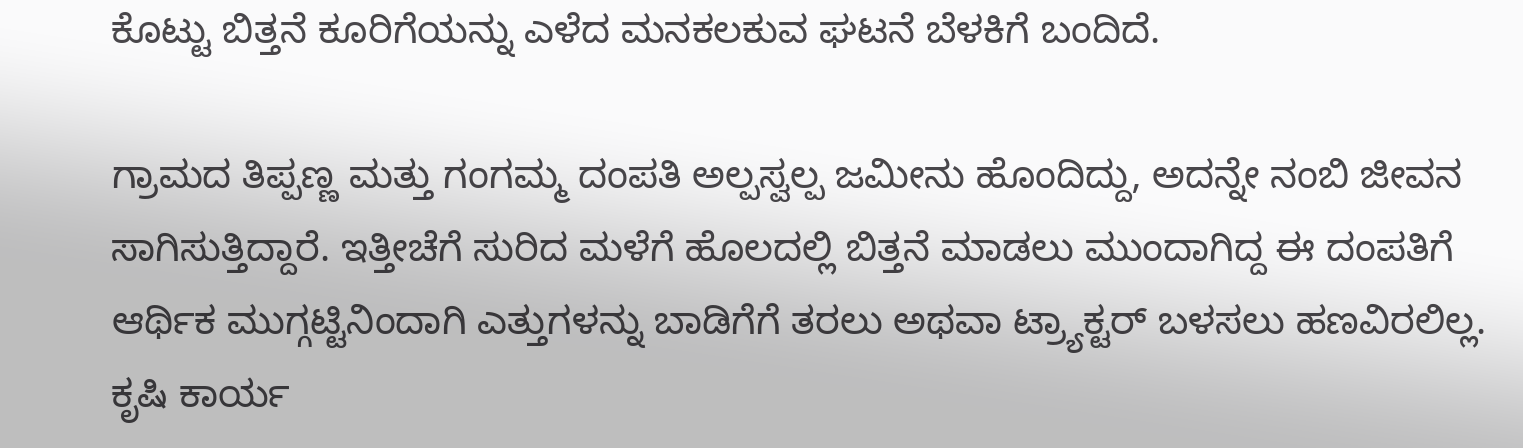ಕೊಟ್ಟು ಬಿತ್ತನೆ ಕೂರಿಗೆಯನ್ನು ಎಳೆದ ಮನಕಲಕುವ ಘಟನೆ ಬೆಳಕಿಗೆ ಬಂದಿದೆ.

ಗ್ರಾಮದ ತಿಪ್ಪಣ್ಣ ಮತ್ತು ಗಂಗಮ್ಮ ದಂಪತಿ ಅಲ್ಪಸ್ವಲ್ಪ ಜಮೀನು ಹೊಂದಿದ್ದು, ಅದನ್ನೇ ನಂಬಿ ಜೀವನ ಸಾಗಿಸುತ್ತಿದ್ದಾರೆ. ಇತ್ತೀಚೆಗೆ ಸುರಿದ ಮಳೆಗೆ ಹೊಲದಲ್ಲಿ ಬಿತ್ತನೆ ಮಾಡಲು ಮುಂದಾಗಿದ್ದ ಈ ದಂಪತಿಗೆ ಆರ್ಥಿಕ ಮುಗ್ಗಟ್ಟಿನಿಂದಾಗಿ ಎತ್ತುಗಳನ್ನು ಬಾಡಿಗೆಗೆ ತರಲು ಅಥವಾ ಟ್ರ್ಯಾಕ್ಟರ್ ಬಳಸಲು ಹಣವಿರಲಿಲ್ಲ. ಕೃಷಿ ಕಾರ್ಯ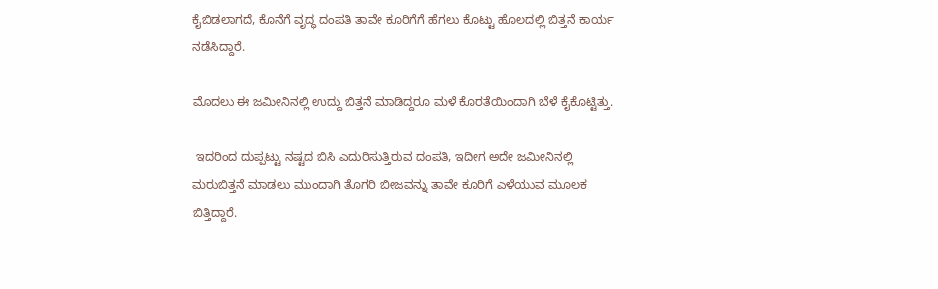ಕೈಬಿಡಲಾಗದೆ, ಕೊನೆಗೆ ವೃದ್ಧ ದಂಪತಿ ತಾವೇ ಕೂರಿಗೆಗೆ ಹೆಗಲು ಕೊಟ್ಟು ಹೊಲದಲ್ಲಿ ಬಿತ್ತನೆ ಕಾರ್ಯ ನಡೆಸಿದ್ದಾರೆ.

ಮೊದಲು ಈ ಜಮೀನಿನಲ್ಲಿ ಉದ್ದು ಬಿತ್ತನೆ ಮಾಡಿದ್ದರೂ ಮಳೆ ಕೊರತೆಯಿಂದಾಗಿ ಬೆಳೆ ಕೈಕೊಟ್ಟಿತ್ತು.

 ಇದರಿಂದ ದುಪ್ಪಟ್ಟು ನಷ್ಟದ ಬಿಸಿ ಎದುರಿಸುತ್ತಿರುವ ದಂಪತಿ, ಇದೀಗ ಅದೇ ಜಮೀನಿನಲ್ಲಿ ಮರುಬಿತ್ತನೆ ಮಾಡಲು ಮುಂದಾಗಿ ತೊಗರಿ ಬೀಜವನ್ನು ತಾವೇ ಕೂರಿಗೆ ಎಳೆಯುವ ಮೂಲಕ ಬಿತ್ತಿದ್ದಾರೆ.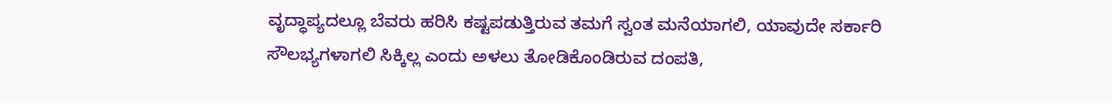ವೃದ್ಧಾಪ್ಯದಲ್ಲೂ ಬೆವರು ಹರಿಸಿ ಕಷ್ಟಪಡುತ್ತಿರುವ ತಮಗೆ ಸ್ವಂತ ಮನೆಯಾಗಲಿ, ಯಾವುದೇ ಸರ್ಕಾರಿ ಸೌಲಭ್ಯಗಳಾಗಲಿ ಸಿಕ್ಕಿಲ್ಲ ಎಂದು ಅಳಲು ತೋಡಿಕೊಂಡಿರುವ ದಂಪತಿ,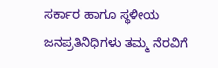ಸರ್ಕಾರ ಹಾಗೂ ಸ್ಥಳೀಯ ಜನಪ್ರತಿನಿಧಿಗಳು ತಮ್ಮ ನೆರವಿಗೆ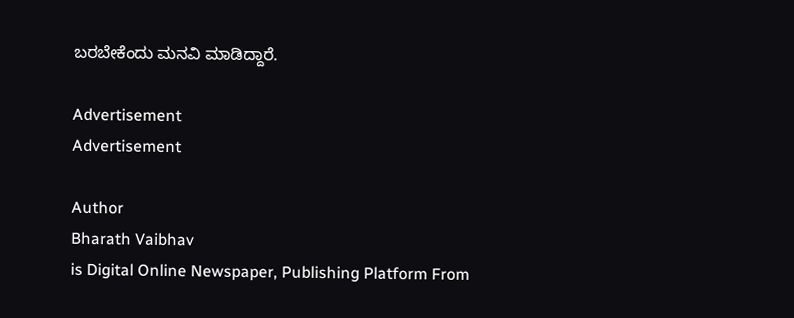ಬರಬೇಕೆಂದು ಮನವಿ ಮಾಡಿದ್ದಾರೆ.

Advertisement
Advertisement

Author
Bharath Vaibhav
is Digital Online Newspaper, Publishing Platform From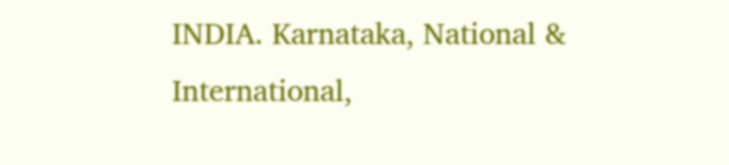INDIA. Karnataka, National & International,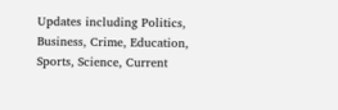Updates including Politics, Business, Crime, Education, Sports, Science, Current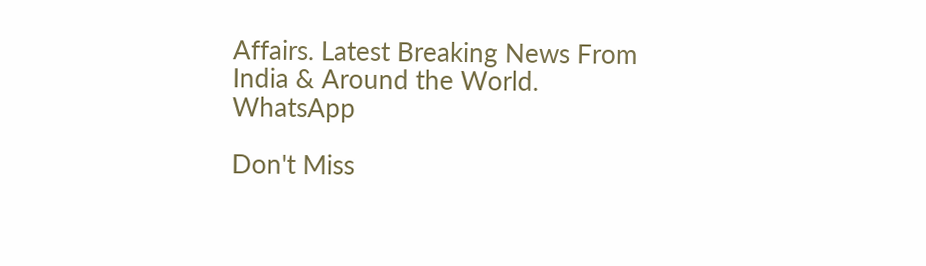Affairs. Latest Breaking News From India & Around the World.
WhatsApp

Don't Miss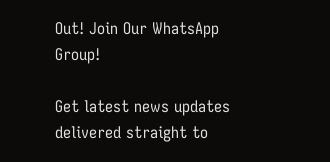Out! Join Our WhatsApp Group!

Get latest news updates delivered straight to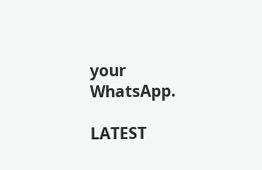your WhatsApp.

LATEST